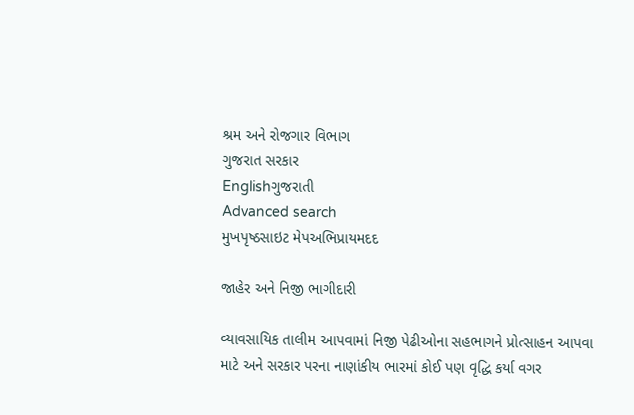શ્રમ અને રોજગાર વિભાગ
ગુજરાત સરકાર
Englishગુજરાતી
Advanced search
મુખપૃષ્ઠસાઇટ મેપઅભિપ્રાયમદદ

જાહેર અને નિજી ભાગીદારી

વ્યાવસાયિક તાલીમ આપવામાં નિજી પેઢીઓના સહભાગને પ્રોત્સાહન આપવા માટે અને સરકાર પરના નાણાંકીય ભારમાં કોઈ પણ વૃદ્ધિ કર્યા વગર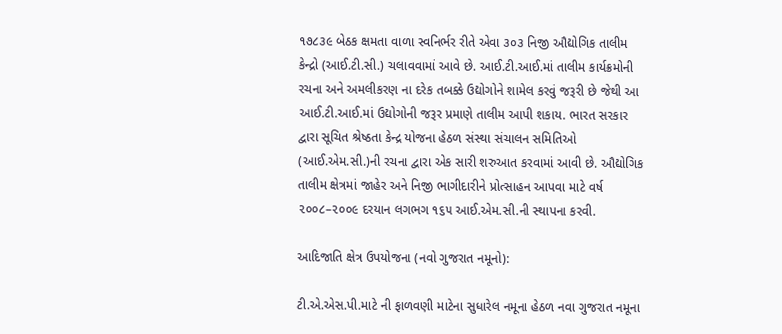૧૭૮૩૯ બેઠક ક્ષમતા વાળા સ્વનિર્ભર રીતે એવા ૩૦૩ નિજી ઔદ્યોગિક તાલીમ કેન્દ્રો (આઈ.ટી.સી.) ચલાવવામાં આવે છે. આઈ.ટી.આઈ.માં તાલીમ કાર્યક્રમોની રચના અને અમલીકરણ ના દરેક તબક્કે ઉદ્યોગોને શામેલ કરવું જરૂરી છે જેથી આ આઈ.ટી.આઈ.માં ઉદ્યોગોની જરૂર પ્રમાણે તાલીમ આપી શકાય. ભારત સરકાર દ્વારા સૂચિત શ્રેષ્ઠતા કેન્દ્ર યોજના હેઠળ સંસ્થા સંચાલન સમિતિઓ (આઈ.એમ.સી.)ની રચના દ્વારા એક સારી શરુઆત કરવામાં આવી છે. ઔદ્યોગિક તાલીમ ક્ષેત્રમાં જાહેર અને નિજી ભાગીદારીને પ્રોત્સાહન આપવા માટે વર્ષ ૨૦૦૮–૨૦૦૯ દરયાન લગભગ ૧૬૫ આઈ.એમ.સી.ની સ્થાપના કરવી.

આદિજાતિ ક્ષેત્ર ઉપયોજના (નવો ગુજરાત નમૂનો):

ટી.એ.એસ.પી.માટે ની ફાળવણી માટેના સુધારેલ નમૂના હેઠળ નવા ગુજરાત નમૂના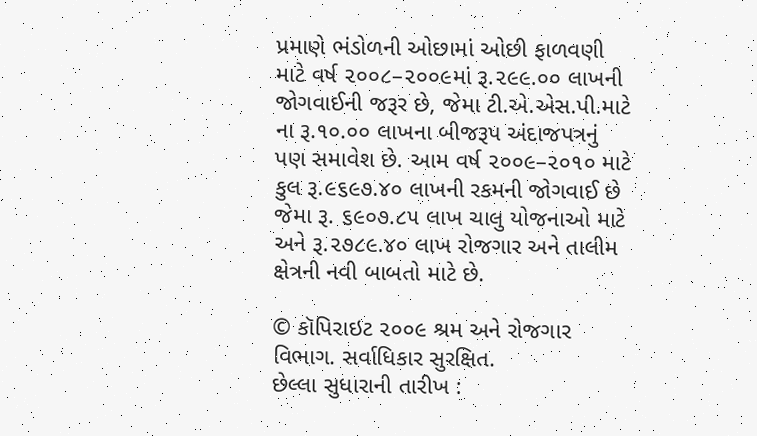પ્રમાણે ભંડોળની ઓછામાં ઓછી ફાળવણી માટે વર્ષ ૨૦૦૮–૨૦૦૯માં રૂ.૨૯૯.૦૦ લાખની જોગવાઈની જરૂર છે, જેમા ટી.એ.એસ.પી.માટે ના રૂ.૧૦.૦૦ લાખના બીજરૂપ અંદાજપત્રનું પણ સમાવેશ છે. આમ વર્ષ ૨૦૦૯–૨૦૧૦ માટે કુલ રૂ.૯૬૯૭.૪૦ લાખની રકમની જોગવાઈ છે જેમા રૂ. ૬૯૦૭.૮૫ લાખ ચાલુ યોજનાઓ માટે અને રૂ.૨૭૮૯.૪૦ લાખ રોજગાર અને તાલીમ ક્ષેત્રની નવી બાબતો માટે છે.

© કૉપિરાઇટ ૨૦૦૯ શ્રમ અને રોજગાર વિભાગ. સર્વાધિકાર સુરક્ષિત.
છેલ્લા સુધારાની તારીખ :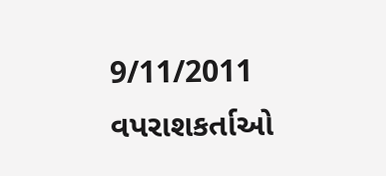9/11/2011
વપરાશકર્તાઓ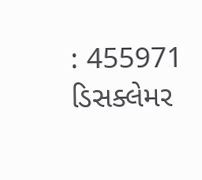: 455971
ડિસક્લેમર